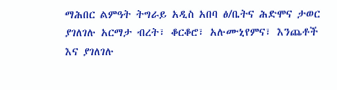ማሕበር ልምዓት ትግራይ አዲስ አበባ ፅ/ቤትና ሕድሞና ታወር ያገለገሉ አርማታ ብረት፣ ቆርቆሮ፣ አሉሙኒየምና፣ እንጨቶች እና ያገለገሉ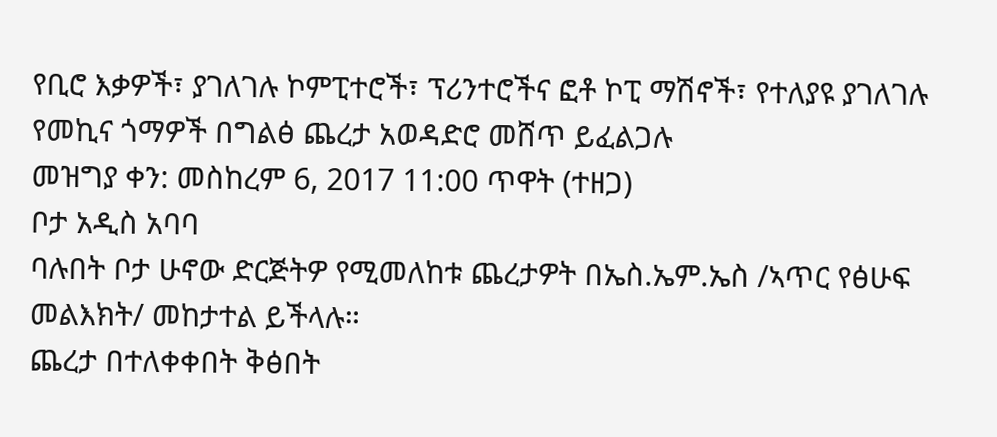የቢሮ እቃዎች፣ ያገለገሉ ኮምፒተሮች፣ ፕሪንተሮችና ፎቶ ኮፒ ማሽኖች፣ የተለያዩ ያገለገሉ የመኪና ጎማዎች በግልፅ ጨረታ አወዳድሮ መሸጥ ይፈልጋሉ
መዝግያ ቀን: መስከረም 6, 2017 11:00 ጥዋት (ተዘጋ)
ቦታ አዲስ አባባ
ባሉበት ቦታ ሁኖው ድርጅትዎ የሚመለከቱ ጨረታዎት በኤስ.ኤም.ኤስ /ኣጥር የፅሁፍ መልእክት/ መከታተል ይችላሉ።
ጨረታ በተለቀቀበት ቅፅበት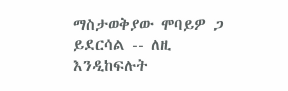ማስታወቅያው ሞባይዎ ጋ ይደርሳል -- ለዚ እንዲከፍሉት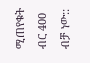ሚጠየቁት ብር 400 ብቻ ነው::